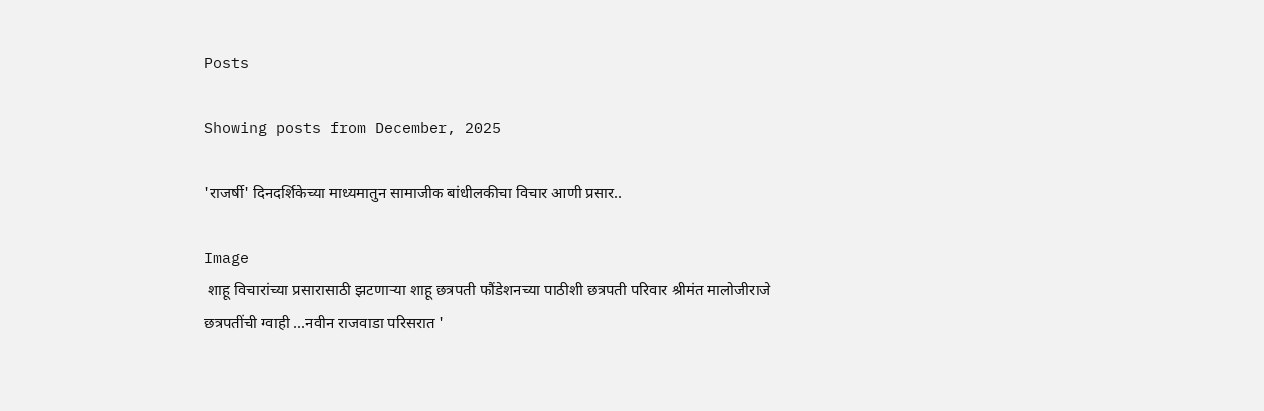Posts

Showing posts from December, 2025

'राजर्षी' दिनदर्शिकेच्या माध्यमातुन सामाजीक बांधीलकीचा विचार आणी प्रसार..

Image
 शाहू विचारांच्या प्रसारासाठी झटणाऱ्या शाहू छत्रपती फौंडेशनच्या पाठीशी छत्रपती परिवार श्रीमंत मालोजीराजे छत्रपतींची ग्वाही ...नवीन राजवाडा परिसरात '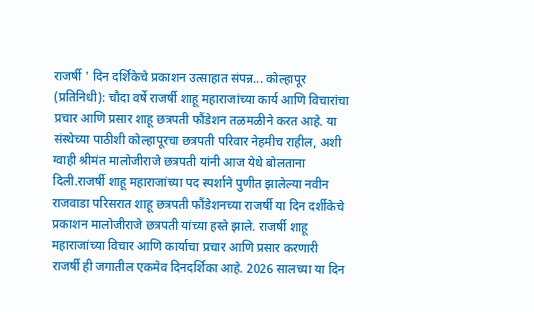राजर्षी ' दिन दर्शिकेचे प्रकाशन उत्साहात संपन्न... कोल्हापूर (प्रतिनिधी): चौदा वर्षे राजर्षी शाहू महाराजांच्या कार्य आणि विचारांचा प्रचार आणि प्रसार शाहू छत्रपती फौंडेशन तळमळीने करत आहे. या संस्थेच्या पाठीशी कोल्हापूरचा छत्रपती परिवार नेहमीच राहील, अशी ग्वाही श्रीमंत मालोजीराजे छत्रपती यांनी आज येथे बोलताना दिली.राजर्षी शाहू महाराजांच्या पद स्पर्शाने पुणीत झालेल्या नवीन राजवाडा परिसरात शाहू छत्रपती फौंडेशनच्या राजर्षी या दिन दर्शीकेचे प्रकाशन मालोजीराजे छत्रपती यांच्या हस्ते झाले. राजर्षी शाहू महाराजांच्या विचार आणि कार्याचा प्रचार आणि प्रसार करणारी राजर्षी ही जगातील एकमेव दिनदर्शिका आहे. 2026 सालच्या या दिन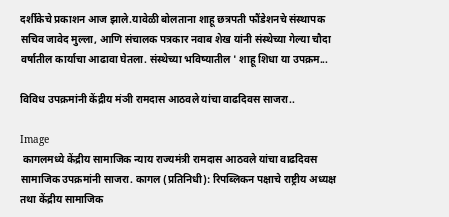दर्शीकेचे प्रकाशन आज झाले.यावेळी बोलताना शाहू छत्रपती फौंडेशनचे संस्थापक सचिव जावेद मुल्ला, आणि संचालक पत्रकार नवाब शेख यांनी संस्थेच्या गेल्या चौदा वर्षातील कार्याचा आढावा घेतला. संस्थेच्या भविष्यातील ' शाहू शिधा या उपक्रम...

विविध उपक्रमांनी केंद्रीय मंञी रामदास आठवले यांचा वाढदिवस साजरा..

Image
 कागलमध्ये केंद्रीय सामाजिक न्याय राज्यमंत्री रामदास आठवले यांचा वाढदिवस सामाजिक उपक्रमांनी साजरा. कागल (प्रतिनिधी): रिपब्लिकन पक्षाचे राष्ट्रीय अध्यक्ष तथा केंद्रीय सामाजिक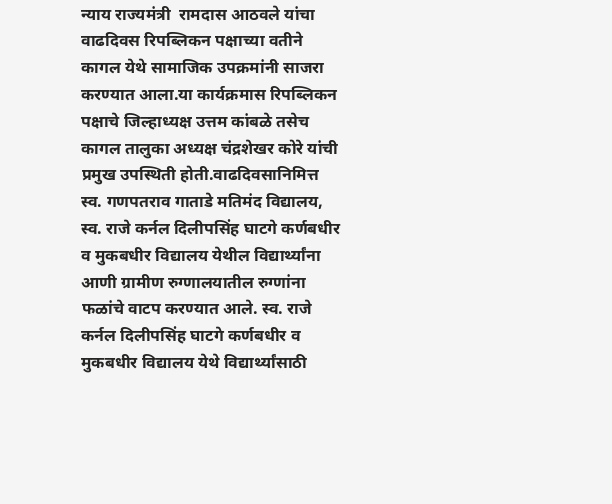न्याय राज्यमंत्री  रामदास आठवले यांचा वाढदिवस रिपब्लिकन पक्षाच्या वतीने कागल येथे सामाजिक उपक्रमांनी साजरा करण्यात आला.या कार्यक्रमास रिपब्लिकन पक्षाचे जिल्हाध्यक्ष उत्तम कांबळे तसेच कागल तालुका अध्यक्ष चंद्रशेखर कोरे यांची प्रमुख उपस्थिती होती.वाढदिवसानिमित्त स्व. गणपतराव गाताडे मतिमंद विद्यालय, स्व. राजे कर्नल दिलीपसिंह घाटगे कर्णबधीर व मुकबधीर विद्यालय येथील विद्यार्थ्यांना आणी ग्रामीण रुग्णालयातील रुग्णांना फळांचे वाटप करण्यात आले. स्व. राजे कर्नल दिलीपसिंह घाटगे कर्णबधीर व मुकबधीर विद्यालय येथे विद्यार्थ्यांसाठी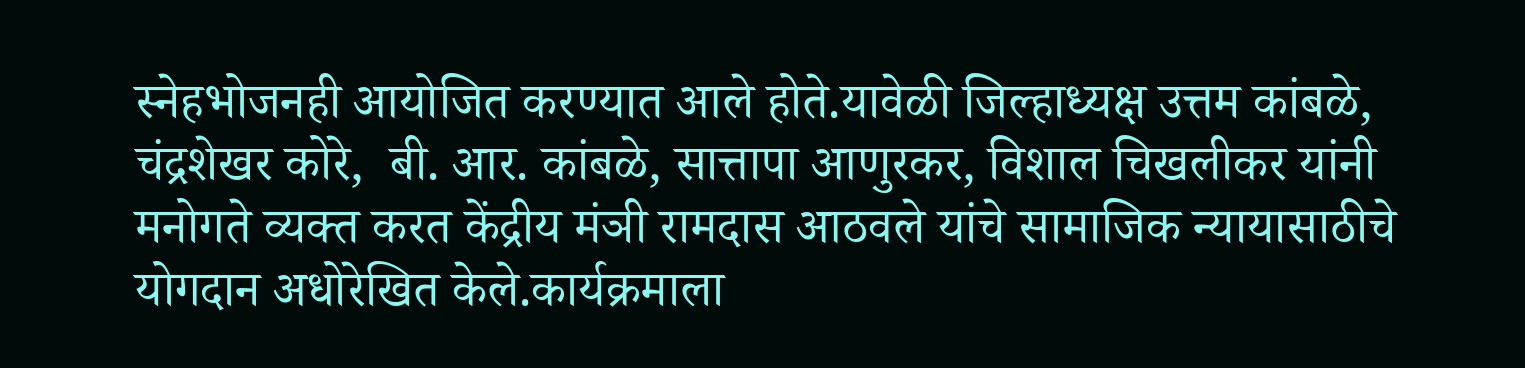स्नेहभोजनही आयोजित करण्यात आले होते.यावेळी जिल्हाध्यक्ष उत्तम कांबळे, चंद्रशेखर कोरे,  बी. आर. कांबळे, सात्तापा आणुरकर, विशाल चिखलीकर यांनी मनोगते व्यक्त करत केंद्रीय मंञी रामदास आठवले यांचे सामाजिक न्यायासाठीचे योगदान अधोरेखित केले.कार्यक्रमाला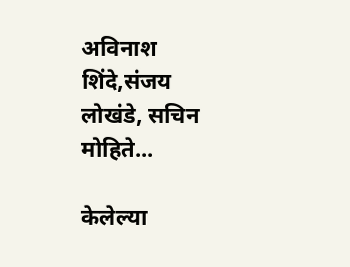अविनाश शिंदे,संजय लोखंडे, सचिन मोहिते...

केलेल्या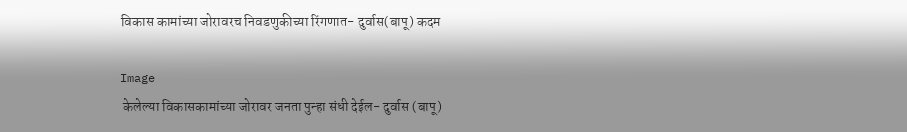विकास कामांच्या जोरावरच निवडणुकीच्या रिंगणात- दुर्वास(बापू) कदम

Image
 केलेल्या विकासकामांच्या जोरावर जनता पुन्हा संधी देईल- दुर्वास (बापू)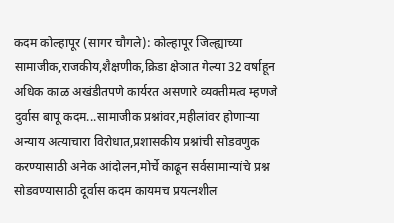कदम कोल्हापूर (सागर चौगले): कोल्हापूर जिल्ह्याच्या सामाजीक,राजकीय,शैक्षणीक,क्रिडा क्षेञात गेल्या 32 वर्षाहून अधिक काळ अखंडीतपणे कार्यरत असणारे व्यक्तीमत्व म्हणजे दुर्वास बापू कदम...सामाजीक प्रश्नांवर,महीलांवर होणार्‍या अन्याय अत्याचारा विरोधात,प्रशासकीय प्रश्नांची सोडवणुक करण्यासाठी अनेक आंदोलन,मोर्चे काढून सर्वसामान्यांचे प्रश्न सोडवण्यासाठी दूर्वास कदम कायमच प्रयत्नशील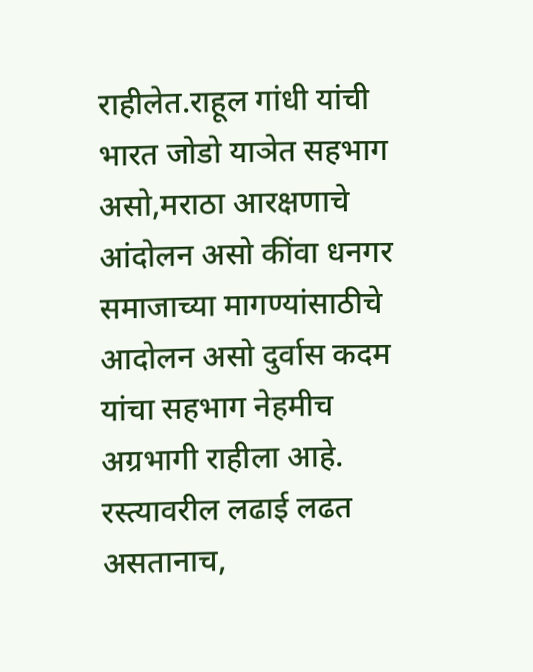राहीलेत.राहूल गांधी यांची भारत जोडो याञेत सहभाग असो,मराठा आरक्षणाचे आंदोलन असो कींवा धनगर समाजाच्या मागण्यांसाठीचे आदोलन असो दुर्वास कदम यांचा सहभाग नेहमीच अग्रभागी राहीला आहे. रस्त्यावरील लढाई लढत असतानाच,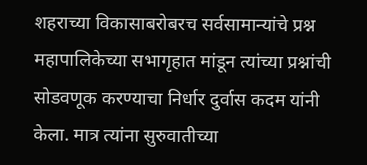शहराच्या विकासाबरोबरच सर्वसामान्यांचे प्रश्न महापालिकेच्या सभागृहात मांडून त्यांच्या प्रश्नांची सोडवणूक करण्याचा निर्धार दुर्वास कदम यांनी केला. मात्र त्यांना सुरुवातीच्या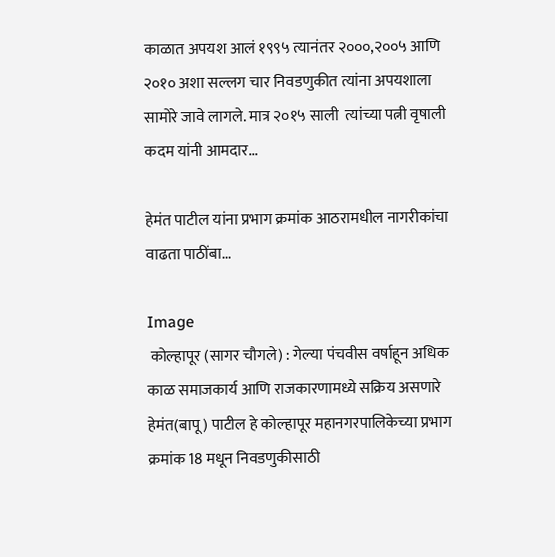काळात अपयश आलं १९९५ त्यानंतर २०००,२००५ आणि २०१० अशा सल्लग चार निवडणुकीत त्यांना अपयशाला सामोरे जावे लागले. मात्र २०१५ साली  त्यांच्या पत्नी वृषाली कदम यांनी आमदार...

हेमंत पाटील यांना प्रभाग क्रमांक आठरामधील नागरीकांचा वाढता पाठींबा...

Image
 कोल्हापूर (सागर चौगले) : गेल्या पंचवीस वर्षाहून अधिक काळ समाजकार्य आणि राजकारणामध्ये सक्रिय असणारे हेमंत(बापू) पाटील हे कोल्हापूर महानगरपालिकेच्या प्रभाग क्रमांक 18 मधून निवडणुकीसाठी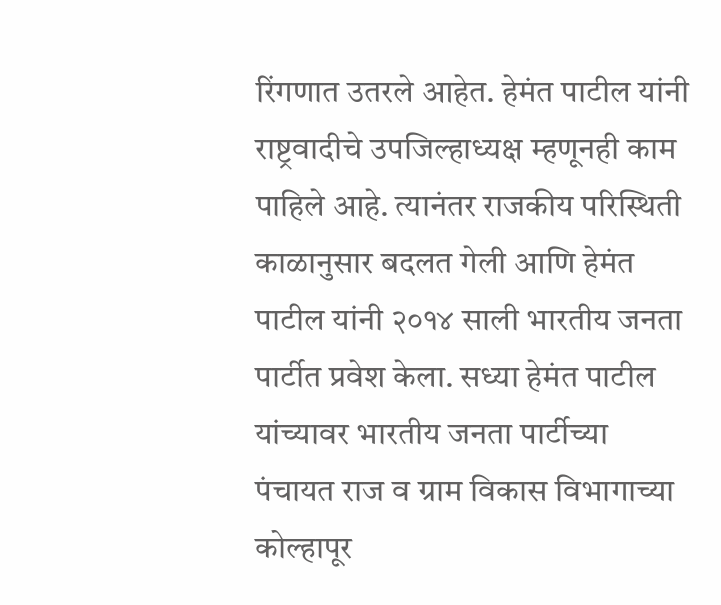रिंगणात उतरले आहेत. हेमंत पाटील यांनी राष्ट्रवादीचे उपजिल्हाध्यक्ष म्हणूनही काम पाहिले आहे. त्यानंतर राजकीय परिस्थिती काळानुसार बदलत गेली आणि हेमंत पाटील यांनी २०१४ साली भारतीय जनता पार्टीत प्रवेश केला. सध्या हेमंत पाटील यांच्यावर भारतीय जनता पार्टीच्या पंचायत राज व ग्राम विकास विभागाच्या कोल्हापूर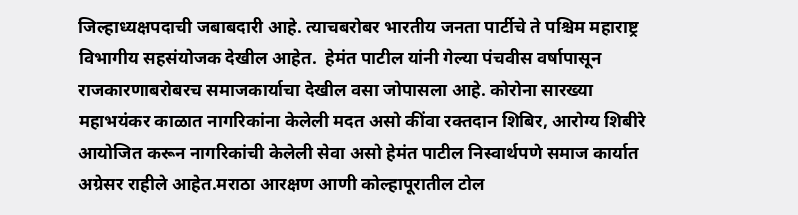जिल्हाध्यक्षपदाची जबाबदारी आहे. त्याचबरोबर भारतीय जनता पार्टीचे ते पश्चिम महाराष्ट्र विभागीय सहसंयोजक देखील आहेत.  हेमंत पाटील यांनी गेल्या पंचवीस वर्षापासून राजकारणाबरोबरच समाजकार्याचा देखील वसा जोपासला आहे. कोरोना सारख्या महाभयंकर काळात नागरिकांना केलेली मदत असो कींवा रक्तदान शिबिर, आरोग्य शिबीरे आयोजित करून नागरिकांची केलेली सेवा असो हेमंत पाटील निस्वार्थपणे समाज कार्यात अग्रेसर राहीले आहेत.मराठा आरक्षण आणी कोल्हापूरातील टोल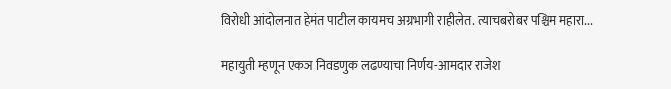विरोधी आंदोलनात हेमंत पाटील कायमच अग्रभागी राहीलेत. त्याचबरोबर पश्चिम महारा...

महायुती म्हणून एकञ निवडणुक लढण्याचा निर्णय-आमदार राजेश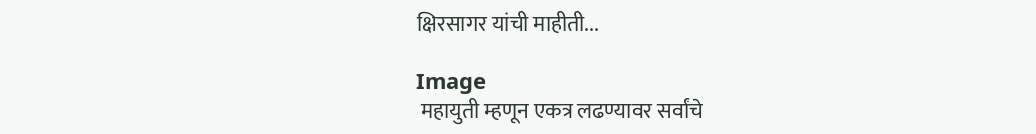क्षिरसागर यांची माहीती...

Image
 महायुती म्हणून एकत्र लढण्यावर सर्वांचे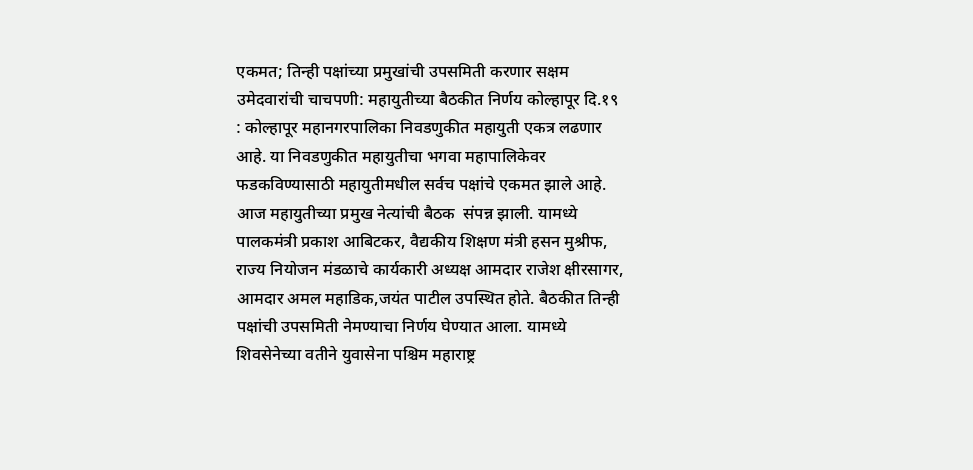एकमत; तिन्ही पक्षांच्या प्रमुखांची उपसमिती करणार सक्षम उमेदवारांची चाचपणी: महायुतीच्या बैठकीत निर्णय कोल्हापूर दि.१९ : कोल्हापूर महानगरपालिका निवडणुकीत महायुती एकत्र लढणार आहे. या निवडणुकीत महायुतीचा भगवा महापालिकेवर फडकविण्यासाठी महायुतीमधील सर्वच पक्षांचे एकमत झाले आहे. आज महायुतीच्या प्रमुख नेत्यांची बैठक  संपन्न झाली. यामध्ये पालकमंत्री प्रकाश आबिटकर, वैद्यकीय शिक्षण मंत्री हसन मुश्रीफ, राज्य नियोजन मंडळाचे कार्यकारी अध्यक्ष आमदार राजेश क्षीरसागर, आमदार अमल महाडिक,जयंत पाटील उपस्थित होते. बैठकीत तिन्ही पक्षांची उपसमिती नेमण्याचा निर्णय घेण्यात आला. यामध्ये शिवसेनेच्या वतीने युवासेना पश्चिम महाराष्ट्र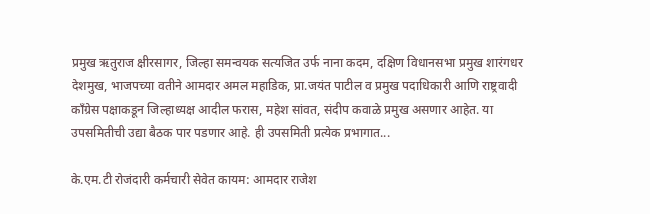प्रमुख ऋतुराज क्षीरसागर, जिल्हा समन्वयक सत्यजित उर्फ नाना कदम, दक्षिण विधानसभा प्रमुख शारंगधर देशमुख, भाजपच्या वतीने आमदार अमल महाडिक, प्रा.जयंत पाटील व प्रमुख पदाधिकारी आणि राष्ट्रवादी कॉंग्रेस पक्षाकडून जिल्हाध्यक्ष आदील फरास, महेश सांवत, संदीप कवाळे प्रमुख असणार आहेत. या उपसमितीची उद्या बैठक पार पडणार आहे. ही उपसमिती प्रत्येक प्रभागात...

के.एम.टी रोजंदारी कर्मचारी सेवेत कायम: आमदार राजेश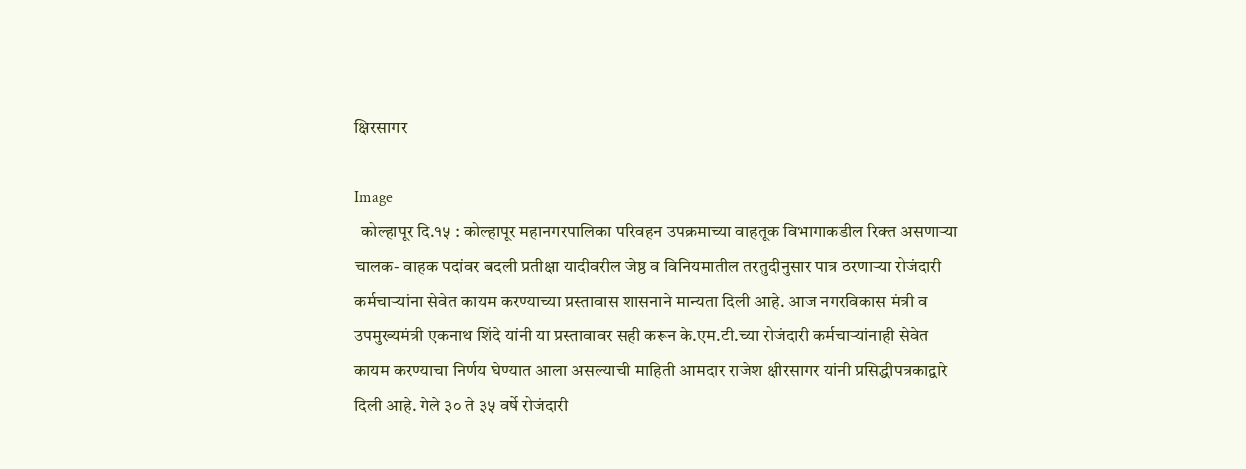क्षिरसागर

Image
  कोल्हापूर दि.१५ : कोल्हापूर महानगरपालिका परिवहन उपक्रमाच्या वाहतूक विभागाकडील रिक्त असणाऱ्या चालक- वाहक पदांवर बदली प्रतीक्षा यादीवरील जेष्ठ व विनियमातील तरतुदीनुसार पात्र ठरणाऱ्या रोजंदारी कर्मचाऱ्यांना सेवेत कायम करण्याच्या प्रस्तावास शासनाने मान्यता दिली आहे. आज नगरविकास मंत्री व उपमुख्यमंत्री एकनाथ शिंदे यांनी या प्रस्तावावर सही करून के.एम.टी.च्या रोजंदारी कर्मचाऱ्यांनाही सेवेत कायम करण्याचा निर्णय घेण्यात आला असल्याची माहिती आमदार राजेश क्षीरसागर यांनी प्रसिद्धीपत्रकाद्वारे दिली आहे. गेले ३० ते ३५ वर्षे रोजंदारी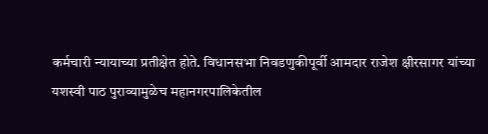कर्मचारी न्यायाच्या प्रतीक्षेत होते. विधानसभा निवडणुकीपूर्वी आमदार राजेश क्षीरसागर यांच्या यशस्वी पाठ पुराव्यामुळेच महानगरपालिकेतील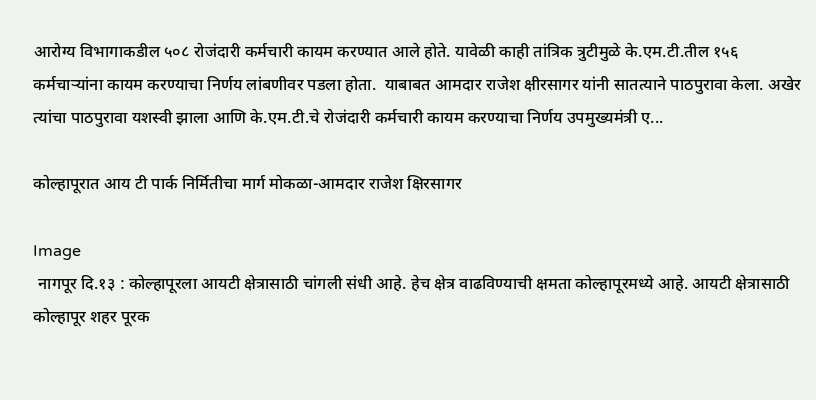आरोग्य विभागाकडील ५०८ रोजंदारी कर्मचारी कायम करण्यात आले होते. यावेळी काही तांत्रिक त्रुटीमुळे के.एम.टी.तील १५६ कर्मचाऱ्यांना कायम करण्याचा निर्णय लांबणीवर पडला होता.  याबाबत आमदार राजेश क्षीरसागर यांनी सातत्याने पाठपुरावा केला. अखेर त्यांचा पाठपुरावा यशस्वी झाला आणि के.एम.टी.चे रोजंदारी कर्मचारी कायम करण्याचा निर्णय उपमुख्यमंत्री ए...

कोल्हापूरात आय टी पार्क निर्मितीचा मार्ग मोकळा-आमदार राजेश क्षिरसागर

Image
 नागपूर दि.१३ : कोल्हापूरला आयटी क्षेत्रासाठी चांगली संधी आहे. हेच क्षेत्र वाढविण्याची क्षमता कोल्हापूरमध्ये आहे. आयटी क्षेत्रासाठी कोल्हापूर शहर पूरक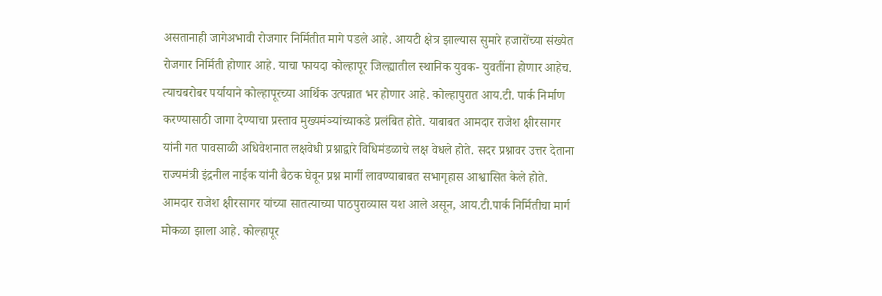असतानाही जागेअभावी रोजगार निर्मितीत मागे पडले आहे. आयटी क्षेत्र झाल्यास सुमारे हजारोंच्या संख्येत रोजगार निर्मिती होणार आहे. याचा फायदा कोल्हापूर जिल्ह्यातील स्थानिक युवक- युवतींना होणार आहेच. त्याचबरोबर पर्यायाने कोल्हापूरच्या आर्थिक उत्पन्नात भर होणार आहे. कोल्हापुरात आय.टी. पार्क निर्माण करण्यासाठी जागा देण्याचा प्रस्ताव मुख्यमंञ्यांच्याकडे प्रलंबित होते. याबाबत आमदार राजेश क्षीरसागर यांनी गत पावसाळी अधिवेशनात लक्षवेधी प्रश्नाद्वारे विधिमंडळाचे लक्ष वेधले होते. सदर प्रश्नावर उत्तर देताना राज्यमंत्री इंद्रनील नाईक यांनी बैठक घेवून प्रश्न मार्गी लावण्याबाबत सभागृहास आश्वासित केले होते. आमदार राजेश क्षीरसागर यांच्या सातत्याच्या पाठपुराव्यास यश आले असून, आय.टी.पार्क निर्मितीचा मार्ग मोकळा झाला आहे. कोल्हापूर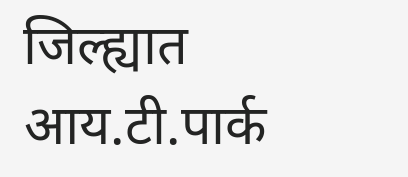जिल्ह्यात आय.टी.पार्क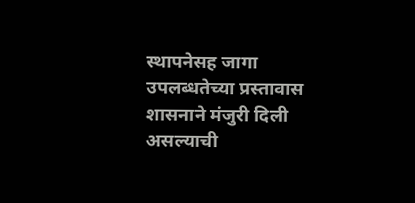स्थापनेसह जागा उपलब्धतेच्या प्रस्तावास शासनाने मंजुरी दिली असल्याची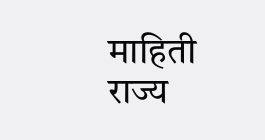माहिती राज्य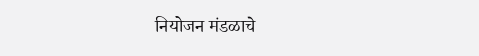नियोजन मंडळाचे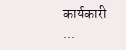कार्यकारी ...